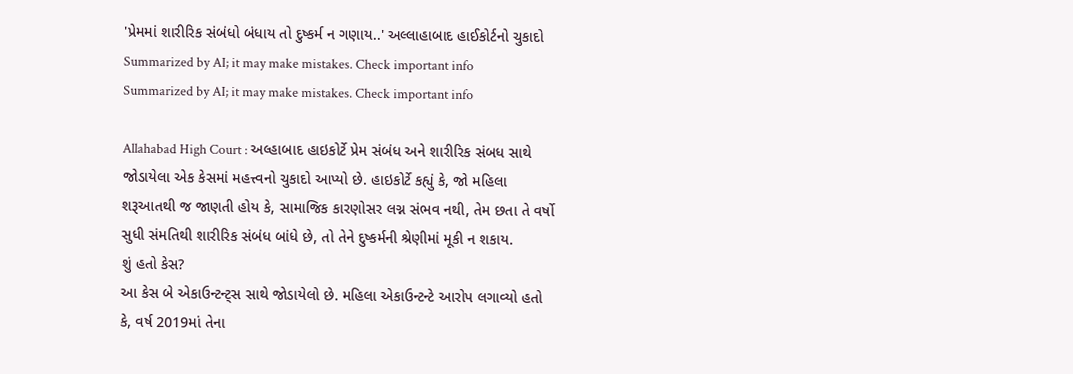'પ્રેમમાં શારીરિક સંબંધો બંધાય તો દુષ્કર્મ ન ગણાય..' અલ્લાહાબાદ હાઈકોર્ટનો ચુકાદો
Summarized by AI; it may make mistakes. Check important info
Summarized by AI; it may make mistakes. Check important info

Allahabad High Court : અલ્હાબાદ હાઇકોર્ટે પ્રેમ સંબંધ અને શારીરિક સંબધ સાથે જોડાયેલા એક કેસમાં મહત્ત્વનો ચુકાદો આપ્યો છે. હાઇકોર્ટે કહ્યું કે, જો મહિલા શરૂઆતથી જ જાણતી હોય કે, સામાજિક કારણોસર લગ્ન સંભવ નથી, તેમ છતા તે વર્ષો સુધી સંમતિથી શારીરિક સંબંધ બાંધે છે, તો તેને દુષ્કર્મની શ્રેણીમાં મૂકી ન શકાય.
શું હતો કેસ?
આ કેસ બે એકાઉન્ટન્ટ્સ સાથે જોડાયેલો છે. મહિલા એકાઉન્ટન્ટે આરોપ લગાવ્યો હતો કે, વર્ષ 2019માં તેના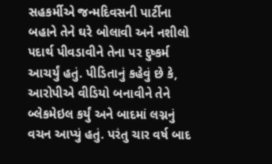સહકર્મીએ જન્મદિવસની પાર્ટીના બહાને તેને ઘરે બોલાવી અને નશીલો પદાર્થ પીવડાવીને તેના પર દુષ્કર્મ આચર્યું હતું. પીડિતાનું કહેવું છે કે, આરોપીએ વીડિયો બનાવીને તેને બ્લેકમેઇલ કર્યું અને બાદમાં લગ્નનું વચન આપ્યું હતું. પરંતુ ચાર વર્ષ બાદ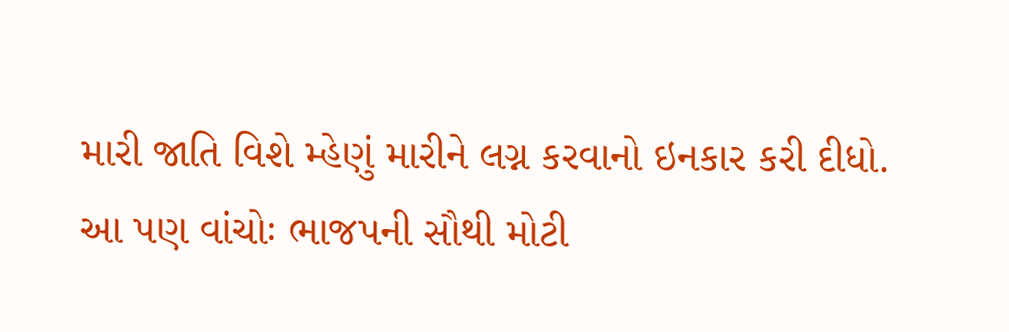મારી જાતિ વિશે મ્હેણું મારીને લગ્ન કરવાનો ઇનકાર કરી દીધો.
આ પણ વાંચોઃ ભાજપની સૌથી મોટી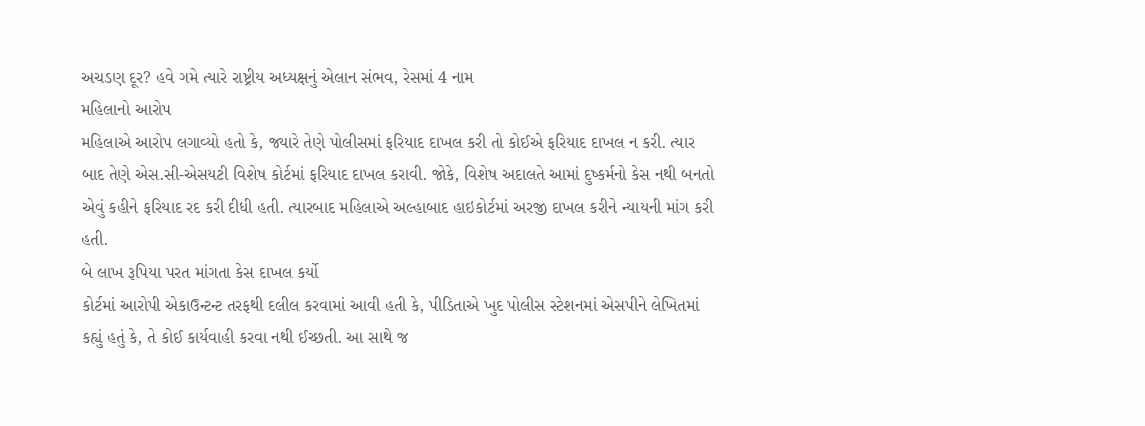અચડણ દૂર? હવે ગમે ત્યારે રાષ્ટ્રીય અધ્યક્ષનું એલાન સંભવ, રેસમાં 4 નામ
મહિલાનો આરોપ
મહિલાએ આરોપ લગાવ્યો હતો કે, જ્યારે તેણે પોલીસમાં ફરિયાદ દાખલ કરી તો કોઈએ ફરિયાદ દાખલ ન કરી. ત્યાર બાદ તેણે એસ.સી-એસયટી વિશેષ કોર્ટમાં ફરિયાદ દાખલ કરાવી. જોકે, વિશેષ અદાલતે આમાં દુષ્કર્મનો કેસ નથી બનતો એવું કહીને ફરિયાદ રદ કરી દીધી હતી. ત્યારબાદ મહિલાએ અલ્હાબાદ હાઇકોર્ટમાં અરજી દાખલ કરીને ન્યાયની માંગ કરી હતી.
બે લાખ રૂપિયા પરત માંગતા કેસ દાખલ કર્યો
કોર્ટમાં આરોપી એકાઉન્ટન્ટ તરફથી દલીલ કરવામાં આવી હતી કે, પીડિતાએ ખુદ પોલીસ સ્ટેશનમાં એસપીને લેખિતમાં કહ્યું હતું કે, તે કોઈ કાર્યવાહી કરવા નથી ઈચ્છતી. આ સાથે જ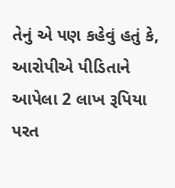તેનું એ પણ કહેવું હતું કે, આરોપીએ પીડિતાને આપેલા 2 લાખ રૂપિયા પરત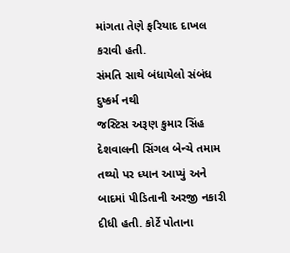માંગતા તેણે ફરિયાદ દાખલ કરાવી હતી.
સંમતિ સાથે બંધાયેલો સંબંધ દુષ્કર્મ નથી
જસ્ટિસ અરૂણ કુમાર સિંહ દેશવાલની સિંગલ બેન્ચે તમામ તથ્યો પર ધ્યાન આપ્યું અને બાદમાં પીડિતાની અરજી નકારી દીધી હતી. કોર્ટે પોતાના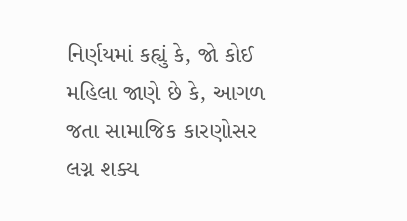નિર્ણયમાં કહ્યું કે, જો કોઈ મહિલા જાણે છે કે, આગળ જતા સામાજિક કારણોસર લગ્ન શક્ય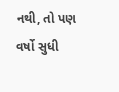નથી, તો પણ વર્ષો સુધી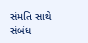સંમતિ સાથે સંબંધ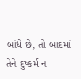બાંધે છે, તો બાદમાં તેને દુષ્કર્મ ન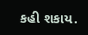કહી શકાય.